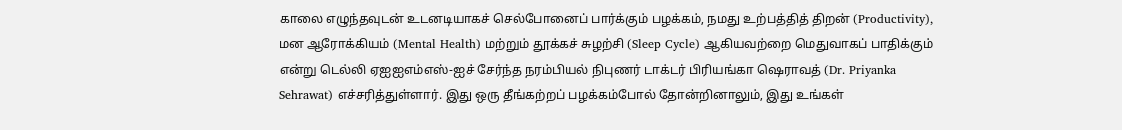காலை எழுந்தவுடன் உடனடியாகச் செல்போனைப் பார்க்கும் பழக்கம், நமது உற்பத்தித் திறன் (Productivity), மன ஆரோக்கியம் (Mental Health) மற்றும் தூக்கச் சுழற்சி (Sleep Cycle) ஆகியவற்றை மெதுவாகப் பாதிக்கும் என்று டெல்லி ஏஐஐஎம்எஸ்-ஐச் சேர்ந்த நரம்பியல் நிபுணர் டாக்டர் பிரியங்கா ஷெராவத் (Dr. Priyanka Sehrawat) எச்சரித்துள்ளார். இது ஒரு தீங்கற்றப் பழக்கம்போல் தோன்றினாலும், இது உங்கள்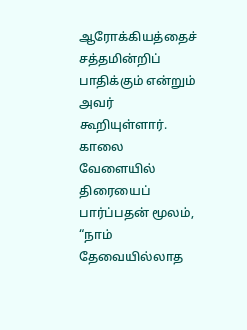ஆரோக்கியத்தைச் சத்தமின்றிப் பாதிக்கும் என்றும் அவர் கூறியுள்ளார்.
காலை வேளையில் திரையைப் பார்ப்பதன் மூலம், “நாம் தேவையில்லாத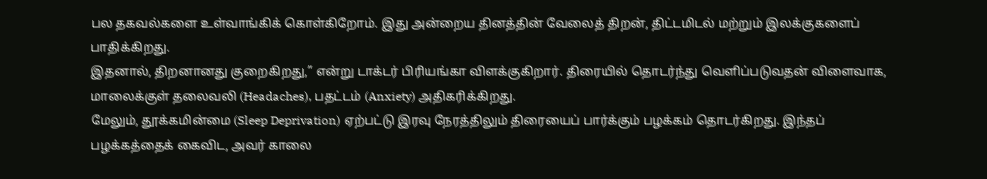பல தகவல்களை உள்வாங்கிக் கொள்கிறோம். இது அன்றைய தினத்தின் வேலைத் திறன், திட்டமிடல் மற்றும் இலக்குகளைப் பாதிக்கிறது.
இதனால், திறனானது குறைகிறது,” என்று டாக்டர் பிரியங்கா விளக்குகிறார். திரையில் தொடர்ந்து வெளிப்படுவதன் விளைவாக, மாலைக்குள் தலைவலி (Headaches), பதட்டம் (Anxiety) அதிகரிக்கிறது.
மேலும், தூக்கமின்மை (Sleep Deprivation) ஏற்பட்டு இரவு நேரத்திலும் திரையைப் பார்க்கும் பழக்கம் தொடர்கிறது. இந்தப் பழக்கத்தைக் கைவிட, அவர் காலை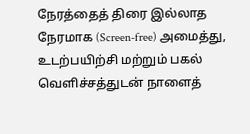நேரத்தைத் திரை இல்லாத நேரமாக (Screen-free) அமைத்து, உடற்பயிற்சி மற்றும் பகல் வெளிச்சத்துடன் நாளைத்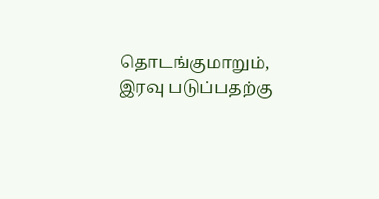தொடங்குமாறும், இரவு படுப்பதற்கு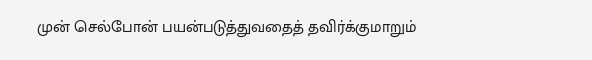முன் செல்போன் பயன்படுத்துவதைத் தவிர்க்குமாறும்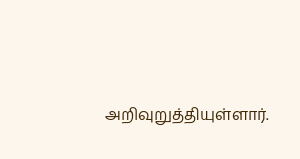அறிவுறுத்தியுள்ளார்.